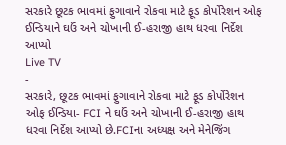સરકારે છૂટક ભાવમાં ફુગાવાને રોકવા માટે ફૂડ કોર્પોરેશન ઓફ ઈન્ડિયાને ઘઉં અને ચોખાની ઈ-હરાજી હાથ ધરવા નિર્દેશ આપ્યો
Live TV
-
સરકારે, છૂટક ભાવમાં ફુગાવાને રોકવા માટે ફૂડ કોર્પોરેશન ઓફ ઈન્ડિયા- FCI ને ઘઉં અને ચોખાની ઈ-હરાજી હાથ ધરવા નિર્દેશ આપ્યો છે.FCIના અધ્યક્ષ અને મેનેજિંગ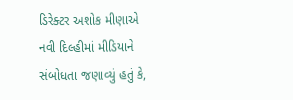ડિરેક્ટર અશોક મીણાએ નવી દિલ્હીમાં મીડિયાને સંબોધતા જણાવ્યું હતું કે,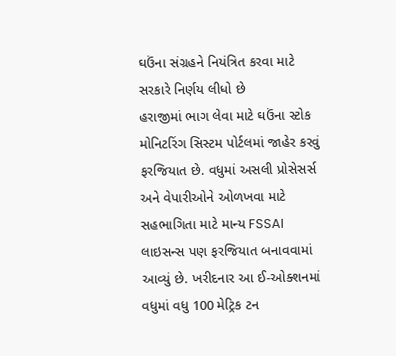ઘઉંના સંગ્રહને નિયંત્રિત કરવા માટે સરકારે નિર્ણય લીધો છે
હરાજીમાં ભાગ લેવા માટે ઘઉંના સ્ટોક મોનિટરિંગ સિસ્ટમ પોર્ટલમાં જાહેર કરવું ફરજિયાત છે. વધુમાં અસલી પ્રોસેસર્સ અને વેપારીઓને ઓળખવા માટે સહભાગિતા માટે માન્ય FSSAI લાઇસન્સ પણ ફરજિયાત બનાવવામાં આવ્યું છે. ખરીદનાર આ ઈ-ઓક્શનમાં વધુમાં વધુ 100 મેટ્રિક ટન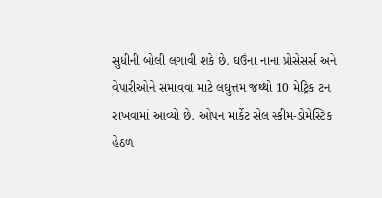સુધીની બોલી લગાવી શકે છે. ઘઉંના નાના પ્રોસેસર્સ અને વેપારીઓને સમાવવા માટે લઘુત્તમ જથ્થો 10 મેટ્રિક ટન રાખવામાં આવ્યો છે. ઓપન માર્કેટ સેલ સ્કીમ-ડોમેસ્ટિક હેઠળ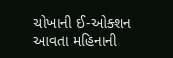ચોખાની ઈ-ઓક્શન આવતા મહિનાની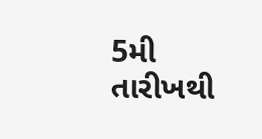5મી તારીખથી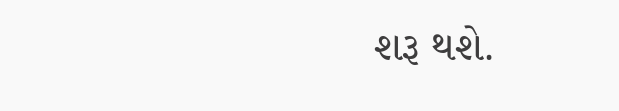શરૂ થશે.